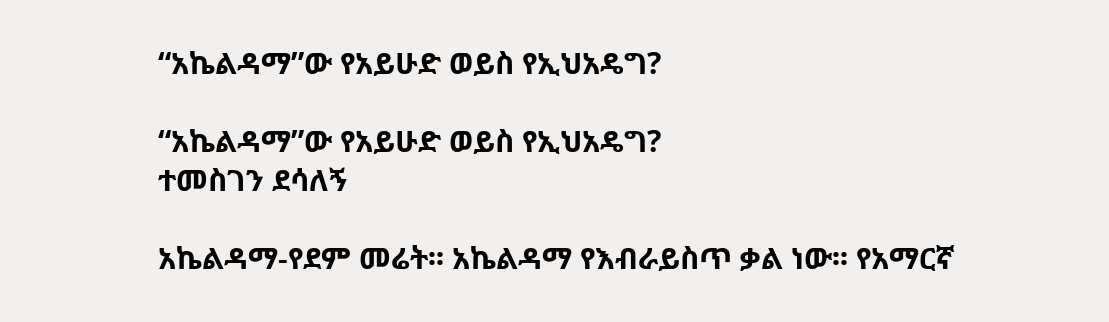“አኬልዳማ”ው የአይሁድ ወይስ የኢህአዴግ?

“አኬልዳማ”ው የአይሁድ ወይስ የኢህአዴግ?
ተመስገን ደሳለኝ

አኬልዳማ-የደም መሬት፡፡ አኬልዳማ የእብራይስጥ ቃል ነው፡፡ የአማርኛ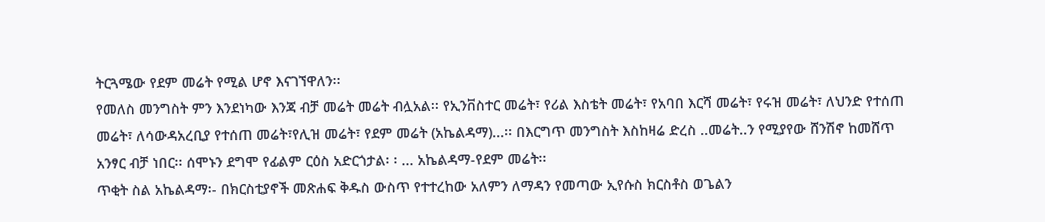ትርጓሜው የደም መሬት የሚል ሆኖ እናገኘዋለን፡፡
የመለስ መንግስት ምን እንደነካው እንጃ ብቻ መሬት መሬት ብሏአል፡፡ የኢንቨስተር መሬት፣ የሪል እስቴት መሬት፣ የአባበ እርሻ መሬት፣ የሩዝ መሬት፣ ለህንድ የተሰጠ መሬት፣ ለሳውዳአረቢያ የተሰጠ መሬት፣የሊዝ መሬት፣ የደም መሬት (አኬልዳማ)...፡፡ በእርግጥ መንግስት እስከዛሬ ድረስ ..መሬት..ን የሚያየው ሸንሽኖ ከመሸጥ አንፃር ብቻ ነበር፡፡ ሰሞኑን ደግሞ የፊልም ርዕስ አድርጎታል፡ ፡ ... አኬልዳማ-የደም መሬት፡፡
ጥቂት ስል አኬልዳማ፡- በክርስቲያኖች መጽሐፍ ቅዱስ ውስጥ የተተረከው አለምን ለማዳን የመጣው ኢየሱስ ክርስቶስ ወጌልን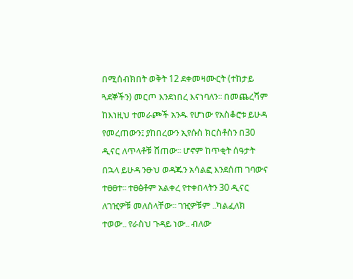በሚሰብክበት ወቅት 12 ደቀመዛሙርት (ተከታይ ጓደኞችን) መርጦ እንደነበረ እናነባለን፡፡ በመጨረሻም ከእነዚህ ተመራጮች አንዱ የሆነው የአስቆሮቱ ይሁዳ የመረጠውን፤ ያከበረውን ኢየሱስ ክርስቶስን በ30 ዲናር ለጥላቶቹ ሸጠው፡፡ ሆኖም ከጥቂት ሰዓታት በኋላ ይሁዳ ንፁህ ወዳጁን አሳልፎ እንደሰጠ ገባውና ተፀፀተ፡፡ ተፀፅቶም አልቀረ የተቀበላትን 30 ዲናር ለገዢዎቹ መለሰላቸው፡፡ ገዢዎቹም ..ካልፈለክ ተወው.. የራስህ ጉዳይ ነው.. ብለው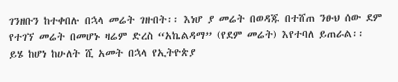ገንዘቡን ከተቀበሉ በኋላ መሬት ገዙበት፡፡ እነሆ ያ መሬት በወዳጁ በተሸጠ ንፁህ ሰው ደም የተገኘ መሬት በመሆኑ ዛሬም ድረስ “አኬልዳማ” (የደም መሬት) እየተባለ ይጠራል፡፡
ይሄ ከሆነ ከሁለት ሺ አመት በኋላ የኢትዮጵያ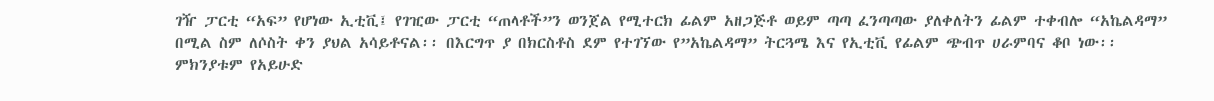ገዥ ፓርቲ “አፍ” የሆነው ኢቲቪ፤ የገዢው ፓርቲ “ጠላቶች”ን ወንጀል የሚተርክ ፊልም አዘጋጅቶ ወይም ጣጣ ፈንጣጣው ያለቀለትን ፊልም ተቀብሎ “አኬልዳማ” በሚል ስም ለሶስት ቀን ያህል አሳይቶናል፡፡ በእርግጥ ያ በክርስቶስ ደም የተገኘው የ”አኬልዳማ” ትርጓሜ እና የኢቲቪ የፊልም ጭብጥ ሀራምባና ቆቦ ነው፡፡ ምክንያቱም የአይሁድ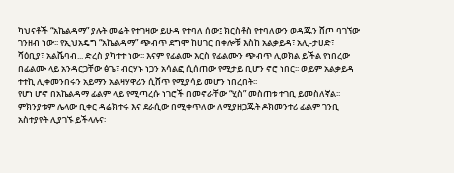ካህናቶች “አኬልዳማ” ያሉት መሬት የተገዛው ይሁዳ የተባለ ሰው፤ ክርስቶስ የተባለውን ወዳጁን ሸጦ ባገኘው ገንዘብ ነው፡፡ የኢህአዴግ “አኬልዳማ” ጭብጥ ደግሞ ከሀገር በቀሎቹ እስከ አልቃይዳ፣ አሊ-ታሀድ፣ ሻዕቢያ፣ አልሼባብ... ድረስ ያካተተ ነው፡፡ እናም የፊልሙ እርስ የፊልሙን ጭብጥ ሊወክል ይችል የነበረው በፊልሙ ላይ አንዳርጋቸው ፅጌ፣ ብርሃኑ ነጋን አሳልፎ ሲሰጠው የሚታይ ቢሆን ኖሮ ነበር፡፡ ወይም አልቃይዳ ተተኪ ሊቀመንበሩን አይማን አልዛሃዋሪን ሲሸጥ የሚያሳይ መሆን ነበረበት፡፡
የሆነ ሆኖ በአኬልዳማ ፊልም ላይ የሚጣረሱ ነገሮች በመኖራቸው “ሂስ” መስጠቱ ተገቢ ይመስለኛል፡፡ ምክንያቱም ሌላው ቢቀር ዳሬክተሩ እና ደራሲው በሚቀጥለው ለሚያዘጋጁት ዶክመንተሪ ፊልም ገንቢ አስተያየት ሊያገኙ ይችላሉና፡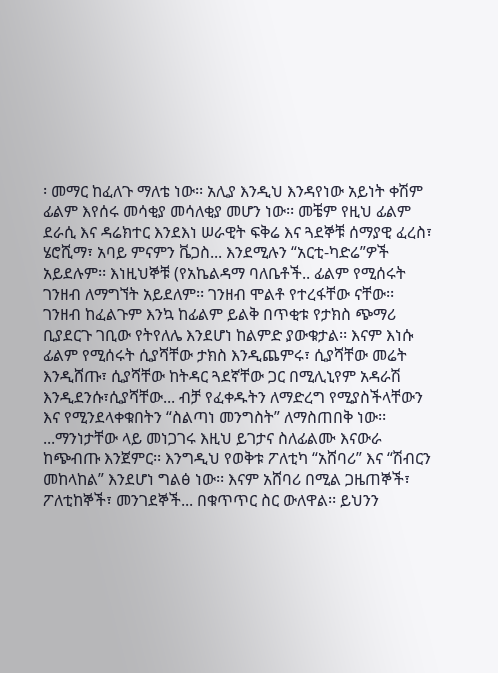፡ መማር ከፈለጉ ማለቴ ነው፡፡ አሊያ እንዲህ እንዳየነው አይነት ቀሽም ፊልም እየሰሩ መሳቂያ መሳለቂያ መሆን ነው፡፡ መቼም የዚህ ፊልም ደራሲ እና ዳሬክተር እንደእነ ሠራዊት ፍቅሬ እና ጓደኞቹ ሰማያዊ ፈረስ፣ ሄሮሺማ፣ አባይ ምናምን ቬጋስ... እንደሚሉን “አርቲ-ካድሬ”ዎች አይደሉም፡፡ እነዚህኞቹ (የአኬልዳማ ባለቤቶች.. ፊልም የሚሰሩት ገንዘብ ለማግኘት አይደለም፡፡ ገንዘብ ሞልቶ የተረፋቸው ናቸው፡፡ ገንዘብ ከፈልጉም እንኳ ከፊልም ይልቅ በጥቂቱ የታክስ ጭማሪ ቢያደርጉ ገቢው የትየለሌ እንደሆነ ከልምድ ያውቁታል፡፡ እናም እነሱ ፊልም የሚሰሩት ሲያሻቸው ታክስ እንዲጨምሩ፣ ሲያሻቸው መሬት እንዲሸጡ፣ ሲያሻቸው ከትዳር ጓደኛቸው ጋር በሚሊኒየም አዳራሽ እንዲደንሱ፣ሲያሻቸው... ብቻ የፈቀዱትን ለማድረግ የሚያስችላቸውን እና የሚንደላቀቁበትን “ስልጣነ መንግስት” ለማስጠበቅ ነው፡፡ ...ማንነታቸው ላይ መነጋገሩ እዚህ ይገታና ስለፊልሙ እናውራ
ከጭብጡ እንጀምር፡፡ እንግዲህ የወቅቱ ፖለቲካ “አሸባሪ” እና “ሽብርን መከላከል” እንደሆነ ግልፅ ነው፡፡ እናም አሸባሪ በሚል ጋዜጠኞች፣ ፖለቲከኞች፣ መንገደኞች... በቁጥጥር ስር ውለዋል፡፡ ይህንን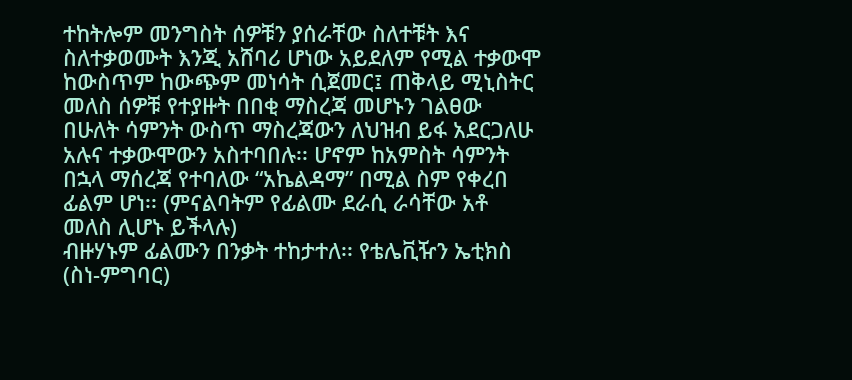ተከትሎም መንግስት ሰዎቹን ያሰራቸው ስለተቹት እና ስለተቃወሙት እንጂ አሸባሪ ሆነው አይደለም የሚል ተቃውሞ ከውስጥም ከውጭም መነሳት ሲጀመር፤ ጠቅላይ ሚኒስትር መለስ ሰዎቹ የተያዙት በበቂ ማስረጃ መሆኑን ገልፀው በሁለት ሳምንት ውስጥ ማስረጃውን ለህዝብ ይፋ አደርጋለሁ አሉና ተቃውሞውን አስተባበሉ፡፡ ሆኖም ከአምስት ሳምንት በኋላ ማሰረጃ የተባለው “አኬልዳማ” በሚል ስም የቀረበ ፊልም ሆነ፡፡ (ምናልባትም የፊልሙ ደራሲ ራሳቸው አቶ መለስ ሊሆኑ ይችላሉ)
ብዙሃኑም ፊልሙን በንቃት ተከታተለ፡፡ የቴሌቪዥን ኤቲክስ (ስነ-ምግባር)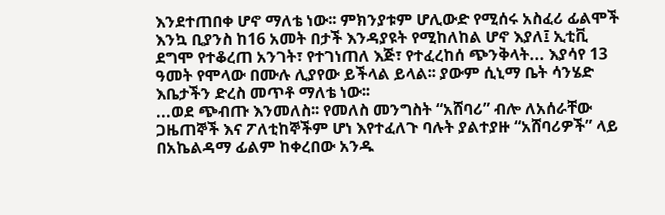እንደተጠበቀ ሆኖ ማለቴ ነው፡፡ ምክንያቱም ሆሊውድ የሚሰሩ አስፈሪ ፊልሞች እንኳ ቢያንስ ከ16 አመት በታች እንዳያዩት የሚከለከል ሆኖ እያለ፤ ኢቲቪ ደግሞ የተቆረጠ አንገት፣ የተገነጠለ እጅ፣ የተፈረከሰ ጭንቅላት... እያሳየ 13 ዓመት የሞላው በሙሉ ሊያየው ይችላል ይላል፡፡ ያውም ሲኒማ ቤት ሳንሄድ እቤታችን ድረስ መጥቶ ማለቴ ነው፡፡
...ወደ ጭብጡ እንመለስ፡፡ የመለስ መንግስት “አሸባሪ” ብሎ ለአሰራቸው ጋዜጠኞች እና ፖለቲከኞችም ሆነ እየተፈለጉ ባሉት ያልተያዙ “አሸባሪዎች” ላይ በአኬልዳማ ፊልም ከቀረበው አንዱ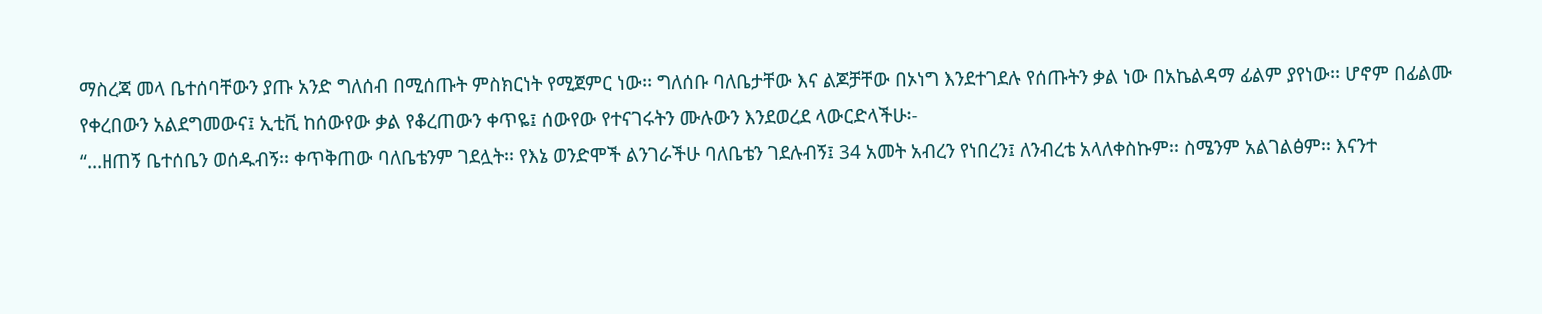ማስረጃ መላ ቤተሰባቸውን ያጡ አንድ ግለሰብ በሚሰጡት ምስክርነት የሚጀምር ነው፡፡ ግለሰቡ ባለቤታቸው እና ልጆቻቸው በኦነግ እንደተገደሉ የሰጡትን ቃል ነው በአኬልዳማ ፊልም ያየነው፡፡ ሆኖም በፊልሙ የቀረበውን አልደግመውና፤ ኢቲቪ ከሰውየው ቃል የቆረጠውን ቀጥዬ፤ ሰውየው የተናገሩትን ሙሉውን እንደወረደ ላውርድላችሁ፡-
“...ዘጠኝ ቤተሰቤን ወሰዱብኝ፡፡ ቀጥቅጠው ባለቤቴንም ገደሏት፡፡ የእኔ ወንድሞች ልንገራችሁ ባለቤቴን ገደሉብኝ፤ 34 አመት አብረን የነበረን፤ ለንብረቴ አላለቀስኩም፡፡ ስሜንም አልገልፅም፡፡ እናንተ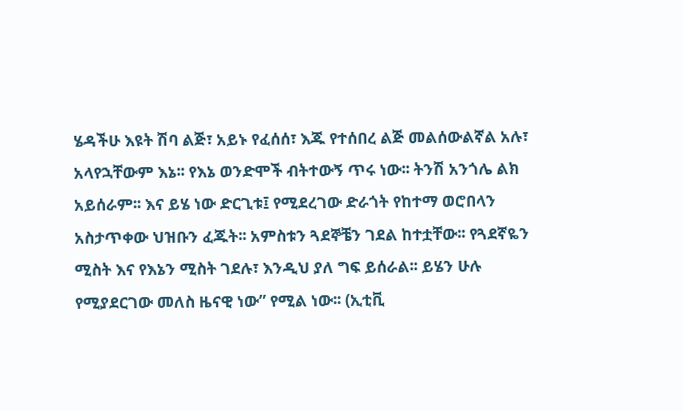ሄዳችሁ እዩት ሽባ ልጅ፣ አይኑ የፈሰሰ፣ እጁ የተሰበረ ልጅ መልሰውልኛል አሉ፣ አላየኋቸውም እኔ፡፡ የእኔ ወንድሞች ብትተውኝ ጥሩ ነው፡፡ ትንሽ አንጎሌ ልክ አይሰራም፡፡ እና ይሄ ነው ድርጊቱ፤ የሚደረገው ድራጎት የከተማ ወሮበላን አስታጥቀው ህዝቡን ፈጁት፡፡ አምስቱን ጓደኞቼን ገደል ከተቷቸው፡፡ የጓደኛዬን ሚስት እና የእኔን ሚስት ገደሉ፣ እንዲህ ያለ ግፍ ይሰራል፡፡ ይሄን ሁሉ የሚያደርገው መለስ ዜናዊ ነው” የሚል ነው፡፡ (ኢቲቪ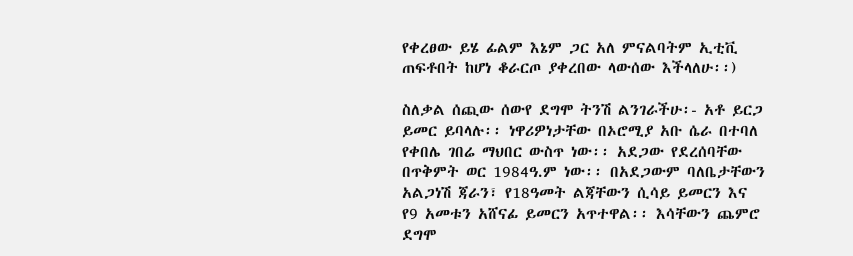የቀረፀው ይሄ ፊልም እኔም ጋር አለ ምናልባትም ኢቲቪ ጠፍቶበት ከሆነ ቆራርጦ ያቀረበው ላውሰው እችላለሁ፡፡)

ስለቃል ሰጪው ሰውየ ደግሞ ትንሽ ልንገራችሁ፡- አቶ ይርጋ ይመር ይባላሉ፡፡ ነዋሪዎነታቸው በኦሮሚያ አቡ ሴራ በተባለ የቀበሌ ገበሬ ማህበር ውስጥ ነው፡፡ አደጋው የደረሰባቸው በጥቅምት ወር 1984ዓ.ም ነው፡፡ በአደጋውም ባለቤታቸውን አልጋነሽ ጃራን፣ የ18ዓመት ልጃቸውን ሲሳይ ይመርን እና የ9 አመቱን አሸናፊ ይመርን አጥተዋል፡፡ እሳቸውን ጨምሮ ደግሞ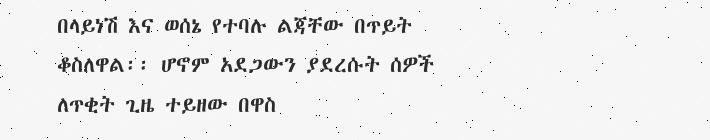በላይነሽ እና ወሰኔ የተባሉ ልጃቸው በጥይት ቆስለዋል፡፡ ሆኖም አደጋውን ያደረሱት ሰዎች ለጥቂት ጊዜ ተይዘው በዋስ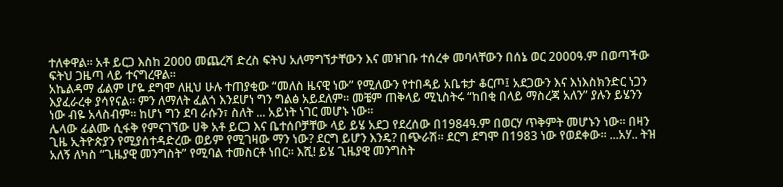ተለቀዋል፡፡ አቶ ይርጋ እስከ 2000 መጨረሻ ድረስ ፍትህ አለማግኘታቸውን እና መዝገቡ ተሰረቀ መባላቸውን በሰኔ ወር 2000ዓ.ም በወጣችው ፍትህ ጋዜጣ ላይ ተናግረዋል፡፡
አኬልዳማ ፊልም ሆዬ ደግሞ ለዚህ ሁሉ ተጠያቂው “መለስ ዜናዊ ነው” የሚለውን የተበዳይ አቤቱታ ቆርጦ፤ አደጋውን እና እነእስክንድር ነጋን እያፈራረቀ ያሳየናል፡፡ ምን ለማለት ፈልጎ እንደሆነ ግን ግልፅ አይደለም፡፡ መቼም ጠቅላይ ሚኒስትሩ “ከበቂ በላይ ማስረጃ አለን” ያሉን ይሄንን ነው ብዬ አላስብም፡፡ ከሆነ ግን ደባ ራሱን፣ ስለት ... አይነት ነገር መሆኑ ነው፡፡
ሌላው ፊልሙ ሲፋቅ የምናገኘው ሀቅ አቶ ይርጋ እና ቤተሰቦቻቸው ላይ ይሄ አደጋ የደረሰው በ1984ዓ.ም በወርሃ ጥቅምት መሆኑን ነው፡፡ በዛን ጊዜ ኢትዮጵያን የሚያሰተዳድረው ወይም የሚገዛው ማን ነው? ደርግ ይሆን እንዴ? በጭራሽ፡፡ ደርግ ደግሞ በ1983 ነው የወደቀው፡፡ ...አሃ.. ትዝ አለኝ ለካስ “ጊዜያዊ መንግስት” የሚባል ተመስርቶ ነበር፡፡ እሺ! ይሄ ጊዜያዊ መንግስት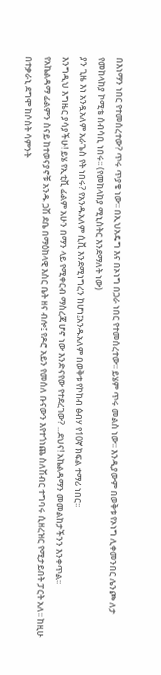በእነማን ነበር የተመሰረተው? ጥሩ ጥያቄ ነው፡፡ በኢህአዴግ እና በኦነግ በጋራ ነበር የተመሰረተው፡፡ ይሄም ጥሩ መልስ ነው፡፡ እንዲያውም በወቅቱ የኦነግ ሊቀመንበር ሌንጮ ለታ የመከላከያ ኮሚቴ ሰብሳቢ ነበሩ፡፡ (የመከላከያ ሚኒስትር እንደማለት ነው)
ያን ጊዜ እነ አንዷአለም አራጌስ የት ነበሩ? የአንዱአለም ሲቪ እንደሚነግረን ከሆነ፤አንዱአለም በወቅቱ የኮከብ ፅብሃ የ10ኛ ክፍል ተማሪ ነበር፡፡
እንግዲህ እግዜር ያሳያችሁ! ይሄ የኢቲቪ ፊልም አሁን በማን ላይ የሚቀርብ ማስረጃ ሆኖ ነው እንድናየው የተደረገው? ...ደህና! አኬልዳማን መመልከታችንን እንቀጥል፡፡
የአኬልዳማ ፊልምን ስናይ ከተወናያኖቹ አንዱ ጋሽ ደቤ በማዕከላዊ እስር ቤት ዘና ብሎ፤ የዶሮ አይን የመሰለ ቡናውን እየተጎነጨ ስለሽብር ተግባሩ ሲዘረዝር የሚታይበት ፓርት አለ፡፡ ከዚሁ በተቃራኒ ደግሞ ከሶስት ሳምንት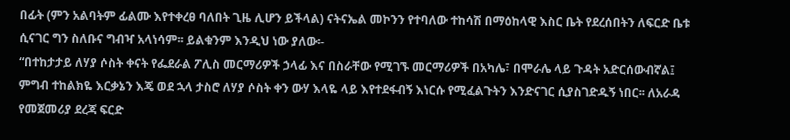በፊት (ምን አልባትም ፊልሙ እየተቀረፀ ባለበት ጊዜ ሊሆን ይችላል) ናትናኤል መኮንን የተባለው ተከሳሽ በማዕከላዊ እስር ቤት የደረሰበትን ለፍርድ ቤቱ ሲናገር ግን ስለቡና ግብዣ አላነሳም፡፡ ይልቁንም እንዲህ ነው ያለው፡-
“በተከታታይ ለሃያ ሶስት ቀናት የፌደራል ፖሊስ መርማሪዎች ኃላፊ እና በስራቸው የሚገኙ መርማሪዎች በአካሌ፣ በሞራሌ ላይ ጉዳት አድርሰውብኛል፤ ምግብ ተከልክዬ እርቃኔን እጄ ወደ ኋላ ታስሮ ለሃያ ሶስት ቀን ውሃ እላዬ ላይ እየተደፋብኝ እነርሱ የሚፈልጉትን እንድናገር ሲያስገድዱኝ ነበር፡፡ ለአራዳ የመጀመሪያ ደረጃ ፍርድ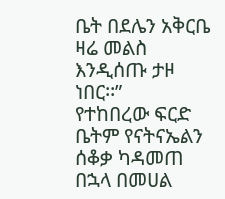ቤት በደሌን አቅርቤ ዛሬ መልስ እንዲሰጡ ታዞ ነበር፡፡”
የተከበረው ፍርድ ቤትም የናትናኤልን ሰቆቃ ካዳመጠ በኋላ በመሀል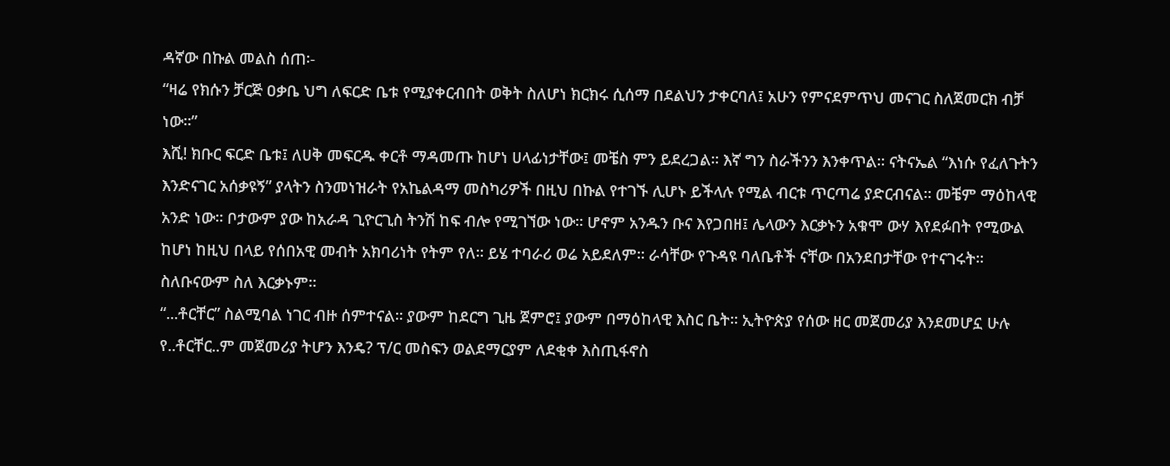ዳኛው በኩል መልስ ሰጠ፡-
“ዛሬ የክሱን ቻርጅ ዐቃቤ ህግ ለፍርድ ቤቱ የሚያቀርብበት ወቅት ስለሆነ ክርክሩ ሲሰማ በደልህን ታቀርባለ፤ አሁን የምናደምጥህ መናገር ስለጀመርክ ብቻ ነው፡፡”
እሺ! ክቡር ፍርድ ቤቱ፤ ለሀቅ መፍርዱ ቀርቶ ማዳመጡ ከሆነ ሀላፊነታቸው፤ መቼስ ምን ይደረጋል፡፡ እኛ ግን ስራችንን እንቀጥል፡፡ ናትናኤል “እነሱ የፈለጉትን እንድናገር አሰቃዩኝ” ያላትን ስንመነዝራት የአኬልዳማ መስካሪዎች በዚህ በኩል የተገኙ ሊሆኑ ይችላሉ የሚል ብርቱ ጥርጣሬ ያድርብናል፡፡ መቼም ማዕከላዊ አንድ ነው፡፡ ቦታውም ያው ከአራዳ ጊዮርጊስ ትንሽ ከፍ ብሎ የሚገኘው ነው፡፡ ሆኖም አንዱን ቡና እየጋበዘ፤ ሌላውን እርቃኑን አቁሞ ውሃ እየደፉበት የሚውል ከሆነ ከዚህ በላይ የሰበአዊ መብት አክባሪነት የትም የለ፡፡ ይሄ ተባራሪ ወሬ አይደለም፡፡ ራሳቸው የጉዳዩ ባለቤቶች ናቸው በአንደበታቸው የተናገሩት፡፡ ስለቡናውም ስለ እርቃኑም፡፡
“...ቶርቸር” ስልሚባል ነገር ብዙ ሰምተናል፡፡ ያውም ከደርግ ጊዜ ጀምሮ፤ ያውም በማዕከላዊ እስር ቤት፡፡ ኢትዮጵያ የሰው ዘር መጀመሪያ እንደመሆኗ ሁሉ የ..ቶርቸር..ም መጀመሪያ ትሆን እንዴ? ፕ/ር መስፍን ወልደማርያም ለደቂቀ እስጢፋኖስ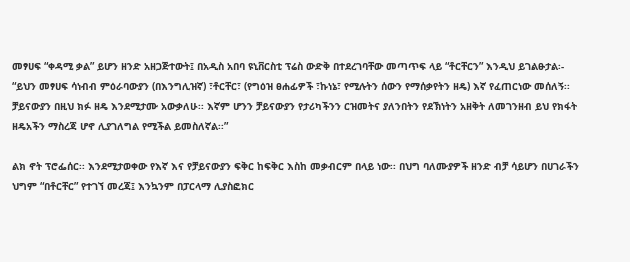መፃሀፍ “ቀዳሚ ቃል” ይሆን ዘንድ አዘጋጅተውት፤ በአዲስ አበባ ዩኒቨርስቲ ፕሬስ ውድቅ በተደረገባቸው መጣጥፍ ላይ “ቶርቸርን” እንዲህ ይገልፁታል፡-
“ይህን መፃሀፍ ሳነብብ ምዕራባውያን (በእንግሊዝኛ) ፣ቶርቸር፣ (የግዕዝ ፀሐፊዎች ፣ኩነኔ፣ የሚሉትን ሰውን የማሰቃየትን ዘዴ) እኛ የፈጠርነው መሰለኝ፡፡ ቻይናውያን በዚህ ክፉ ዘዴ እንደሚታሙ አውቃለሁ፡፡ እኛም ሆንን ቻይናውያን የታሪካችንን ርዝመትና ያለንበትን የደኽነትን አዘቅት ለመገንዘብ ይህ የክፋት ዘዴአችን ማስረጃ ሆኖ ሊያገለግል የሚችል ይመስለኛል፡፡”

ልክ ኖት ፕሮፌሰር፡፡ እንደሚታወቀው የእኛ እና የቻይናውያን ፍቅር ከፍቅር እስከ መቃብርም በላይ ነው፡፡ በህግ ባለሙያዎች ዘንድ ብቻ ሳይሆን በሀገራችን ህግም “በቶርቸር” የተገኘ መረጃ፤ እንኳንም በፓርላማ ሊያስፎክር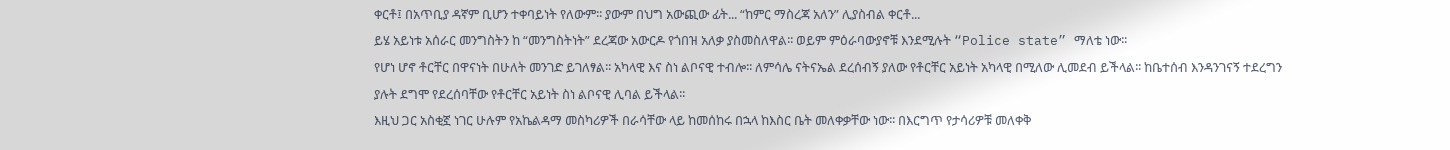ቀርቶ፤ በአጥቢያ ዳኛም ቢሆን ተቀባይነት የለውም፡፡ ያውም በህግ አውጪው ፊት... “ከምር ማስረጃ አለን” ሊያስብል ቀርቶ...
ይሄ አይነቱ አሰራር መንግስትን ከ “መንግስትነት” ደረጃው አውርዶ የጎበዝ አለቃ ያስመስለዋል፡፡ ወይም ምዕራባውያኖቹ እንደሚሉት “Police state” ማለቴ ነው፡፡
የሆነ ሆኖ ቶርቸር በዋናነት በሁለት መንገድ ይገለፃል፡፡ አካላዊ እና ስነ ልቦናዊ ተብሎ፡፡ ለምሳሌ ናትናኤል ደረሰብኝ ያለው የቶርቸር አይነት አካላዊ በሚለው ሊመደብ ይችላል፡፡ ከቤተሰብ እንዳንገናኝ ተደረግን ያሉት ደግሞ የደረሰባቸው የቶርቸር አይነት ስነ ልቦናዊ ሊባል ይችላል፡፡
እዚህ ጋር አስቂኟ ነገር ሁሉም የአኬልዳማ መስካሪዎች በራሳቸው ላይ ከመሰከሩ በኋላ ከእስር ቤት መለቀቃቸው ነው፡፡ በእርግጥ የታሳሪዎቹ መለቀቅ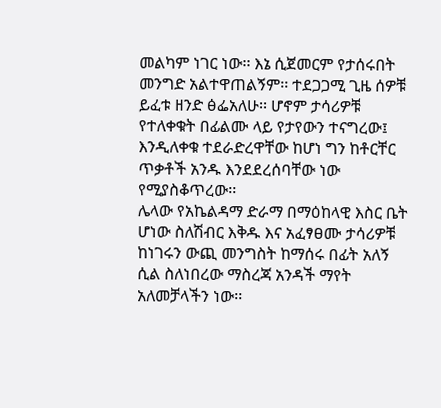መልካም ነገር ነው፡፡ እኔ ሲጀመርም የታሰሩበት መንግድ አልተዋጠልኝም፡፡ ተደጋጋሚ ጊዜ ሰዎቹ ይፈቱ ዘንድ ፅፌአለሁ፡፡ ሆኖም ታሳሪዎቹ የተለቀቁት በፊልሙ ላይ የታየውን ተናግረው፤ እንዲለቀቁ ተደራድረዋቸው ከሆነ ግን ከቶርቸር ጥቃቶች አንዱ እንደደረሰባቸው ነው የሚያስቆጥረው፡፡
ሌላው የአኬልዳማ ድራማ በማዕከላዊ እስር ቤት ሆነው ስለሽብር እቅዱ እና አፈፃፀሙ ታሳሪዎቹ ከነገሩን ውጪ መንግስት ከማሰሩ በፊት አለኝ ሲል ስለነበረው ማስረጃ አንዳች ማየት አለመቻላችን ነው፡፡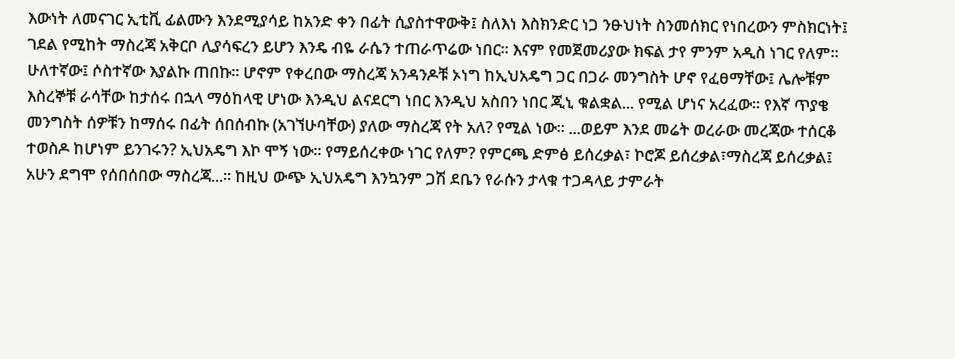እውነት ለመናገር ኢቲቪ ፊልሙን እንደሚያሳይ ከአንድ ቀን በፊት ሲያስተዋውቅ፤ ስለእነ እስክንድር ነጋ ንፁህነት ስንመሰክር የነበረውን ምስክርነት፤ ገደል የሚከት ማስረጃ አቅርቦ ሊያሳፍረን ይሆን እንዴ ብዬ ራሴን ተጠራጥሬው ነበር፡፡ እናም የመጀመሪያው ክፍል ታየ ምንም አዲስ ነገር የለም፡፡ ሁለተኛው፤ ሶስተኛው እያልኩ ጠበኩ፡፡ ሆኖም የቀረበው ማስረጃ አንዳንዶቹ ኦነግ ከኢህአዴግ ጋር በጋራ መንግስት ሆኖ የፈፀማቸው፤ ሌሎቹም እስረኞቹ ራሳቸው ከታሰሩ በኋላ ማዕከላዊ ሆነው እንዲህ ልናደርግ ነበር እንዲህ አስበን ነበር ጂኒ ቁልቋል... የሚል ሆነና አረፈው፡፡ የእኛ ጥያቄ መንግስት ሰዎቹን ከማሰሩ በፊት ሰበሰብኩ (አገኘሁባቸው) ያለው ማስረጃ የት አለ? የሚል ነው፡፡ ...ወይም እንደ መሬት ወረራው መረጃው ተሰርቆ ተወስዶ ከሆነም ይንገሩን? ኢህአዴግ እኮ ሞኝ ነው፡፡ የማይሰረቀው ነገር የለም? የምርጫ ድምፅ ይሰረቃል፣ ኮሮጆ ይሰረቃል፣ማስረጃ ይሰረቃል፤ አሁን ደግሞ የሰበሰበው ማስረጃ...፡፡ ከዚህ ውጭ ኢህአዴግ እንኳንም ጋሽ ደቤን የራሱን ታላቁ ተጋዳላይ ታምራት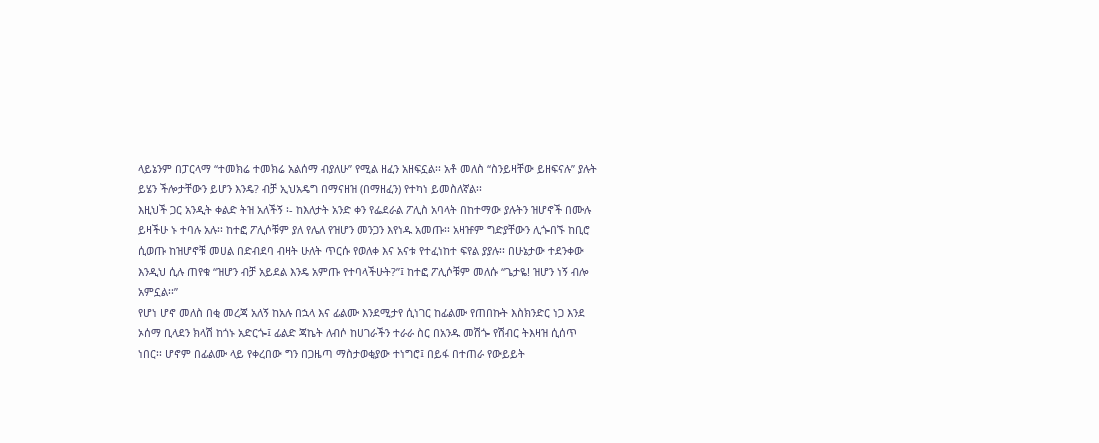ላይኔንም በፓርላማ “ተመክሬ ተመክሬ አልሰማ ብያለሁ” የሚል ዘፈን አዘፍኗል፡፡ አቶ መለስ “ስንይዛቸው ይዘፍናሉ” ያሉት ይሄን ችሎታቸውን ይሆን እንዴ? ብቻ ኢህአዴግ በማናዘዝ (በማዘፈን) የተካነ ይመስለኛል፡፡
እዚህች ጋር አንዲት ቀልድ ትዝ አለችኝ ፡- ከእለታት አንድ ቀን የፌደራል ፖሊስ አባላት በከተማው ያሉትን ዝሆኖች በሙሉ ይዛችሁ ኑ ተባሉ አሉ፡፡ ከተፎ ፖሊሶቹም ያለ የሌለ የዝሆን መንጋን እየነዱ አመጡ፡፡ አዛዡም ግድያቸውን ሊጐበኙ ከቢሮ ሲወጡ ከዝሆኖቹ መሀል በድብደባ ብዛት ሁለት ጥርሱ የወለቀ እና አናቱ የተፈነከተ ፍየል ያያሉ፡፡ በሁኔታው ተደንቀው እንዲህ ሲሉ ጠየቁ “ዝሆን ብቻ አይደል እንዴ አምጡ የተባላችሁት?”፤ ከተፎ ፖሊሶቹም መለሱ “ጌታዬ! ዝሆን ነኝ ብሎ አምኗል፡፡”
የሆነ ሆኖ መለስ በቂ መረጃ አለኝ ከአሉ በኋላ እና ፊልሙ እንደሚታየ ሲነገር ከፊልሙ የጠበኩት እስክንድር ነጋ እንደ ኦሰማ ቢላደን ክላሽ ከጎኑ አድርጐ፤ ፊልድ ጃኬት ለብሶ ከሀገራችን ተራራ ስር በአንዱ መሽጐ የሽብር ትእዛዝ ሲሰጥ ነበር፡፡ ሆኖም በፊልሙ ላይ የቀረበው ግን በጋዜጣ ማስታወቂያው ተነግሮ፤ በይፋ በተጠራ የውይይት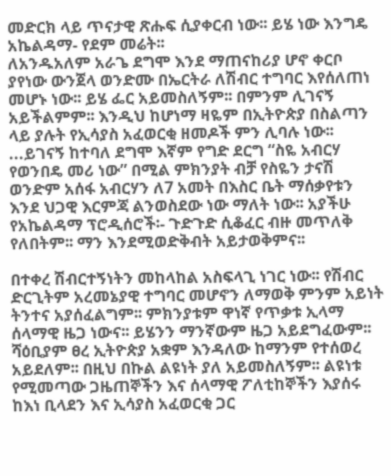መድርክ ላይ ጥናታዊ ጽሑፍ ሲያቀርብ ነው፡፡ ይሄ ነው እንግዴ አኬልዳማ- የደም መሬት፡፡
ለአንዱአለም አራጌ ደግሞ እንደ ማጠናከሪያ ሆኖ ቀርቦ ያየነው ውንጀላ ወንድሙ በኤርትራ ለሽብር ተግባር እየሰለጠነ መሆኑ ነው፡፡ ይሄ ፌር አይመስለኝም፡፡ በምንም ሊገናኝ አይችልምም፡፡ እንዲህ ከሆነማ ዛዬም በኢትዮጵያ በስልጣን ላይ ያሉት የኢሳያስ አፈወርቂ ዘመዶች ምን ሊባሉ ነው፡፡ ...ይገናኝ ከተባለ ደግሞ እኛም የግድ ደርግ “ስዬ አብርሃ የወንበዴ መሪ ነው” በሚል ምክንያት ብቻ የስዬን ታናሽ ወንድም አሰፋ አብርሃን ለ7 አመት በእስር ቤት ማሰቃየቱን እንደ ህጋዊ እርምጃ ልንወስደው ነው ማለት ነው፡፡ አያችሁ የአኬልዳማ ፕሮዲሰሮች፡- ጉድጉድ ሲቆፈር ብዙ መጥለቅ የለበትም፡፡ ማን እንደሚወድቅብት አይታወቅምና፡፡

በተቀረ ሽብርተኝነትን መከላከል አስፍላጊ ነገር ነው፡፡ የሽብር ድርጊትም አረመኔያዊ ተግባር መሆኖን ለማወቅ ምንም አይነት ትንተና አያሰፈልግም፡፡ ምክንያቱም ዋነኛ የጥቃቱ ኢላማ ሰላማዊ ዜጋ ነውና፡፡ ይሄንን ማንኛውም ዜጋ አይደግፈውም፡፡ ሻዕቢያም ፀረ ኢትዮጵያ አቋም እንዳለው ከማንም የተሰወረ አይደለም፡፡ በዚህ በኩል ልዩነት ያለ አይመስለኝም፡፡ ልዩነቱ የሚመጣው ጋዜጠኞችን እና ሰላማዊ ፖለቲከኞችን እያሰሩ ከእነ ቢላደን እና ኢሳያስ አፈወርቂ ጋር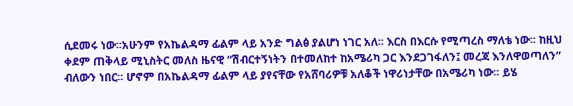ሲደመሩ ነው፡፡አሁንም የአኬልዳማ ፊልም ላይ አንድ ግልፅ ያልሆነ ነገር አለ፡፡ እርስ በእርሱ የሚጣረስ ማለቴ ነው፡፡ ከዚህ ቀደም ጠቅላይ ሚኒስትር መለስ ዜናዊ “ሽብርተኝነትን በተመለከተ ከአሜሪካ ጋር እንደጋገፋለን፤ መረጃ እንለዋወጣለን” ብለውን ነበር፡፡ ሆኖም በአኬልዳማ ፊልም ላይ ያየናቸው የአሸባሪዎቹ አለቆች ነዋሪነታቸው በአሜሪካ ነው፡፡ ይሄ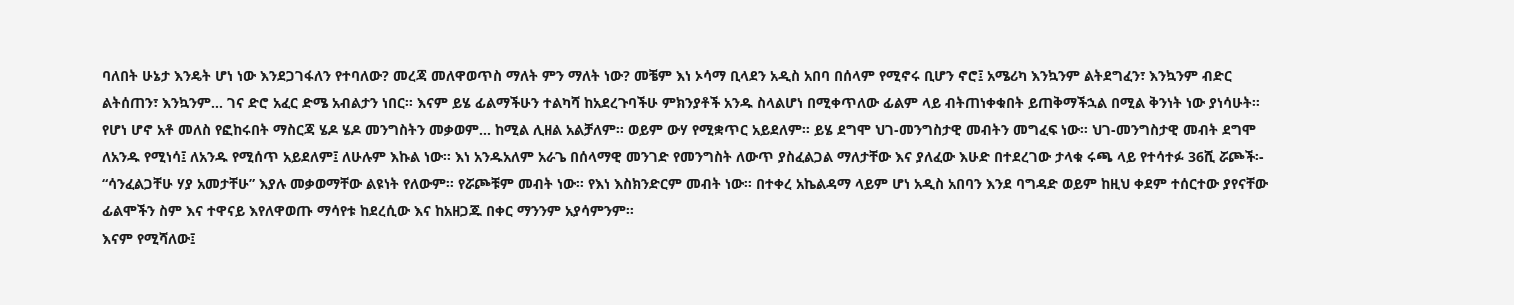ባለበት ሁኔታ እንዴት ሆነ ነው እንደጋገፋለን የተባለው? መረጃ መለዋወጥስ ማለት ምን ማለት ነው? መቼም እነ ኦሳማ ቢላደን አዲስ አበባ በሰላም የሚኖሩ ቢሆን ኖሮ፤ አሜሪካ እንኳንም ልትደግፈን፣ እንኳንም ብድር ልትሰጠን፣ እንኳንም... ገና ድሮ አፈር ድሜ አብልታን ነበር፡፡ እናም ይሄ ፊልማችሁን ተልካሻ ከአደረጉባችሁ ምክንያቶች አንዱ ስላልሆነ በሚቀጥለው ፊልም ላይ ብትጠነቀቁበት ይጠቅማችኋል በሚል ቅንነት ነው ያነሳሁት፡፡
የሆነ ሆኖ አቶ መለስ የፎከሩበት ማስርጃ ሄዶ ሄዶ መንግስትን መቃወም... ከሚል ሊዘል አልቻለም፡፡ ወይም ውሃ የሚቋጥር አይደለም፡፡ ይሄ ደግሞ ህገ-መንግስታዊ መብትን መግፈፍ ነው፡፡ ህገ-መንግስታዊ መብት ደግሞ ለአንዱ የሚነሳ፤ ለአንዱ የሚሰጥ አይደለም፤ ለሁሉም እኩል ነው፡፡ እነ አንዱአለም አራጌ በሰላማዊ መንገድ የመንግስት ለውጥ ያስፈልጋል ማለታቸው እና ያለፈው እሁድ በተደረገው ታላቁ ሩጫ ላይ የተሳተፉ 36ሺ ሯጮች፡- “ሳንፈልጋቸሁ ሃያ አመታቸሁ” እያሉ መቃወማቸው ልዩነት የለውም፡፡ የሯጮቹም መብት ነው፡፡ የእነ እስክንድርም መብት ነው፡፡ በተቀረ አኬልዳማ ላይም ሆነ አዲስ አበባን እንደ ባግዳድ ወይም ከዚህ ቀደም ተሰርተው ያየናቸው ፊልሞችን ስም እና ተዋናይ እየለዋወጡ ማሳየቱ ከደረሲው እና ከአዘጋጁ በቀር ማንንም አያሳምንም፡፡
እናም የሚሻለው፤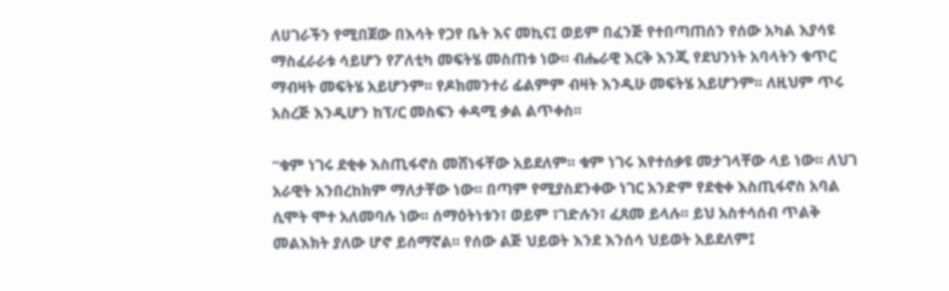ለሀገራችን የሚበጀው በእሳት የጋየ ቤት እና መኪና፤ ወይም በፈንጅ የተበጣጠሰን የሰው አካል እያሳዩ ማስፈራራቱ ሳይሆን የፖለቲካ መፍትሄ መስጠቱ ነው፡፡ ብሔራዊ እርቅ እንጂ የደህንነት አባላትን ቁጥር ማብዛት መፍትሄ አይሆንም፡፡ የዶክመንተሪ ፊልምም ብዛት እንዲሁ መፍትሄ አይሆንም፡፡ ለዚህም ጥሩ አስረጅ እንዲሆን ከፕ/ር መስፍን ቀዳሚ ቃል ልጥቀስ፡፡

“ቁም ነገሩ ደቂቀ እስጢፋኖስ መሸነፋቸው አይደለም፡፡ ቁም ነገሩ እየተሰቃዩ መታገላቸው ላይ ነው፡፡ ለህገ አራዊት አንበረከክም ማለታቸው ነው፡፡ በጣም የሚያስደንቀው ነገር አንድም የደቂቀ እስጢፋኖስ አባል ሲሞት ሞተ አለመባሉ ነው፡፡ ሰማዕትነቱን፣ ወይም ፣ገድሉን፣ ፈጸመ ይላሉ፡፡ ይህ አስተሳሰብ ጥልቅ መልእክት ያለው ሆኖ ይሰማኛል፡፡ የሰው ልጅ ህይወት እንደ እንሰሳ ህይወት አይደለም፤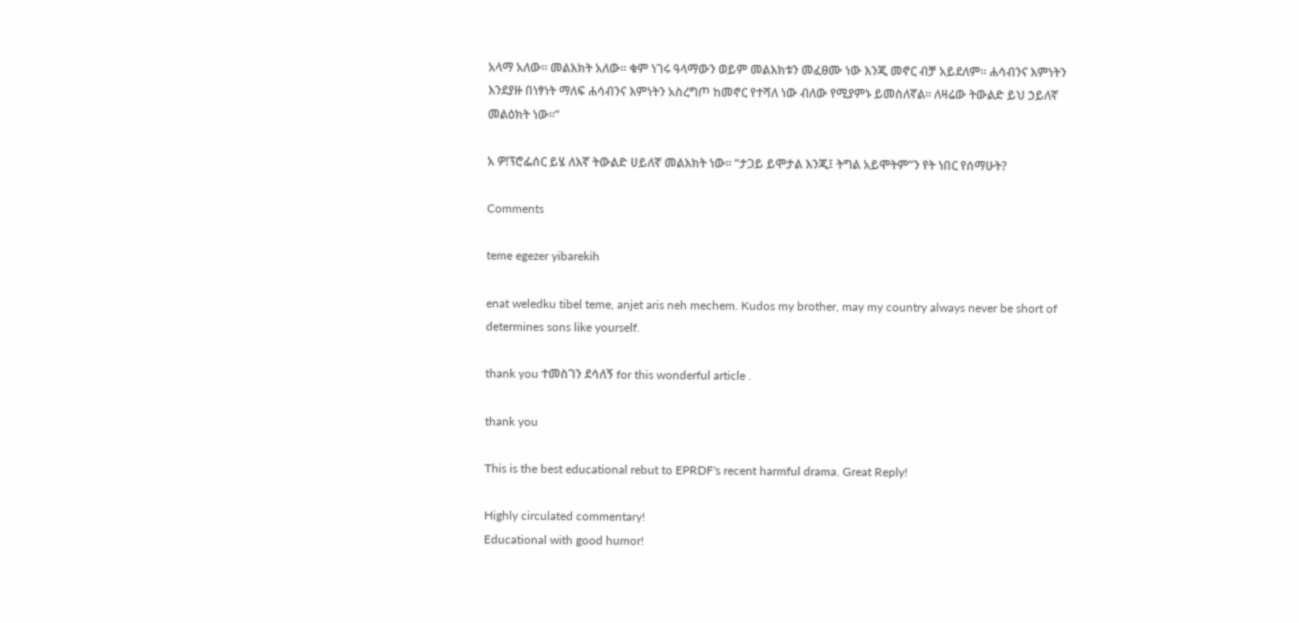አላማ አለው፡፡ መልእክት አለው፡፡ ቁም ነገሩ ዓላማውን ወይም መልእክቱን መፈፀሙ ነው እንጂ መኖር ብቻ አይደለም፡፡ ሐሳብንና እምነትን እንደያዙ በነፃነት ማለፍ ሐሳብንና እምነትን አስረግጦ ከመኖር የተሻለ ነው ብለው የሚያምኑ ይመስለኛል፡፡ ለዛሬው ትውልድ ይህ ኃይለኛ መልዕክት ነው፡፡”

አ ዎ!ፕሮፌሰር ይሄ ለእኛ ትውልድ ሀይለኛ መልእክት ነው፡፡ “ታጋይ ይሞታል እንጂ፤ ትግል አይሞትም”ን የት ነበር የሰማሁት?

Comments

teme egezer yibarekih

enat weledku tibel teme, anjet aris neh mechem. Kudos my brother, may my country always never be short of determines sons like yourself.

thank you ተመስገን ደሳለኝ for this wonderful article .

thank you

This is the best educational rebut to EPRDF's recent harmful drama. Great Reply!

Highly circulated commentary!
Educational with good humor!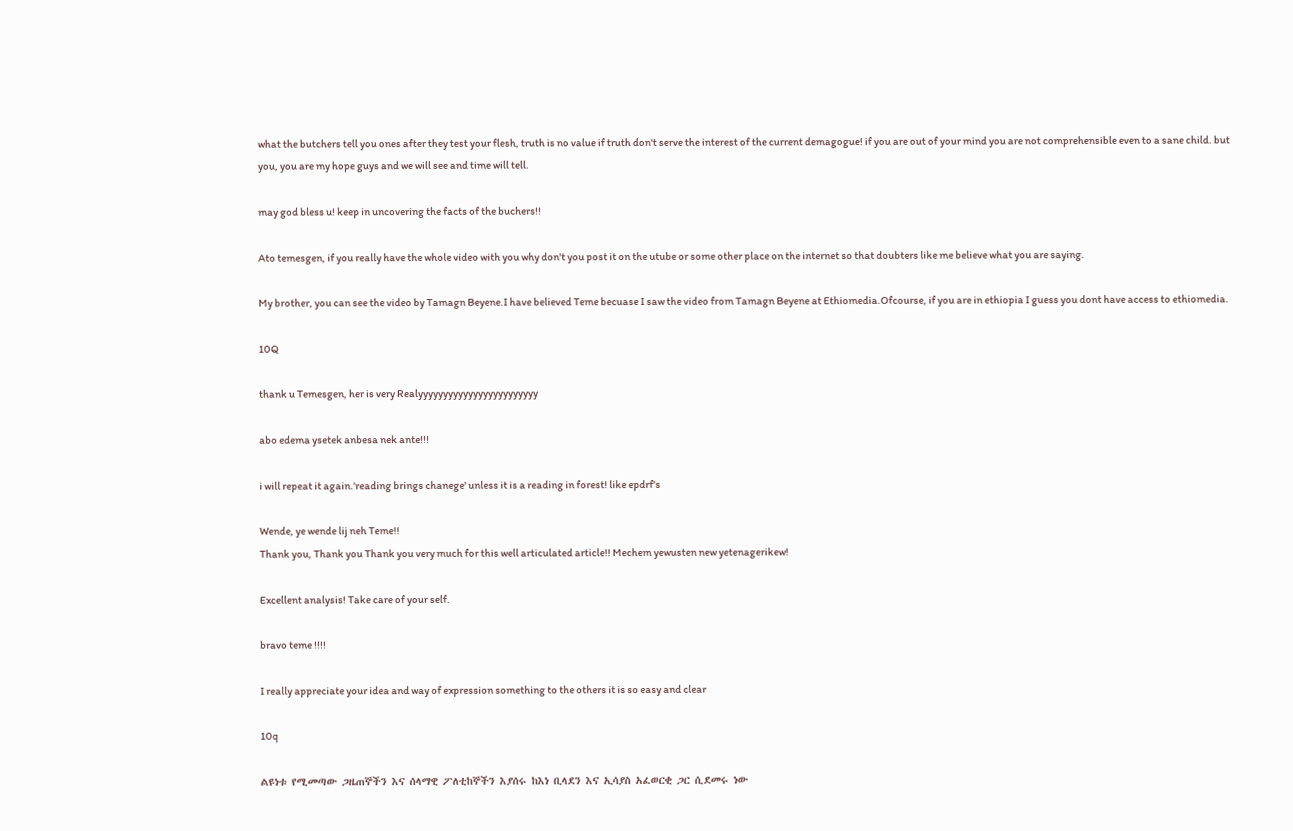what the butchers tell you ones after they test your flesh, truth is no value if truth don't serve the interest of the current demagogue! if you are out of your mind you are not comprehensible even to a sane child. but you, you are my hope guys and we will see and time will tell.

may god bless u! keep in uncovering the facts of the buchers!!

Ato temesgen, if you really have the whole video with you why don't you post it on the utube or some other place on the internet so that doubters like me believe what you are saying.

My brother, you can see the video by Tamagn Beyene.I have believed Teme becuase I saw the video from Tamagn Beyene at Ethiomedia.Ofcourse, if you are in ethiopia I guess you dont have access to ethiomedia.

10Q

thank u Temesgen, her is very Realyyyyyyyyyyyyyyyyyyyyyyyy

abo edema ysetek anbesa nek ante!!!

i will repeat it again.'reading brings chanege' unless it is a reading in forest! like epdrf's

Wende, ye wende lij neh Teme!!
Thank you, Thank you Thank you very much for this well articulated article!! Mechem yewusten new yetenagerikew!

Excellent analysis! Take care of your self.

bravo teme !!!!

I really appreciate your idea and way of expression something to the others it is so easy and clear

10q

ልዩነቱ የሚመጣው ጋዜጠኞችን እና ሰላማዊ ፖለቲከኞችን እያሰሩ ከእነ ቢላደን እና ኢሳያስ አፈወርቂ ጋር ሲደመሩ ነው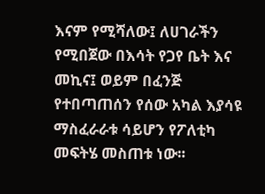እናም የሚሻለው፤ ለሀገራችን የሚበጀው በእሳት የጋየ ቤት እና መኪና፤ ወይም በፈንጅ የተበጣጠሰን የሰው አካል እያሳዩ ማስፈራራቱ ሳይሆን የፖለቲካ መፍትሄ መስጠቱ ነው፡፡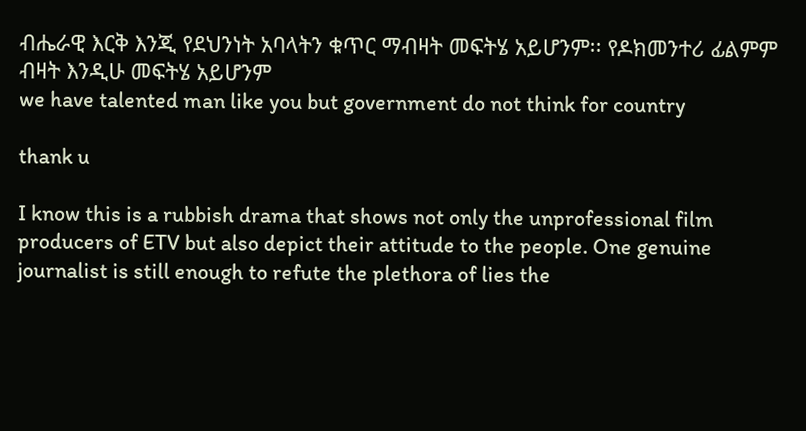ብሔራዊ እርቅ እንጂ የደህንነት አባላትን ቁጥር ማብዛት መፍትሄ አይሆንም፡፡ የዶክመንተሪ ፊልምም ብዛት እንዲሁ መፍትሄ አይሆንም
we have talented man like you but government do not think for country

thank u

I know this is a rubbish drama that shows not only the unprofessional film producers of ETV but also depict their attitude to the people. One genuine journalist is still enough to refute the plethora of lies the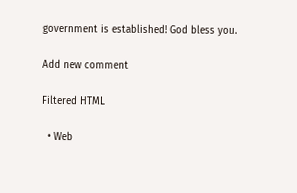government is established! God bless you.

Add new comment

Filtered HTML

  • Web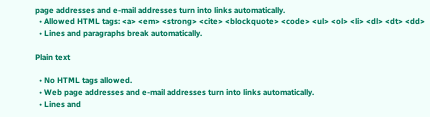page addresses and e-mail addresses turn into links automatically.
  • Allowed HTML tags: <a> <em> <strong> <cite> <blockquote> <code> <ul> <ol> <li> <dl> <dt> <dd>
  • Lines and paragraphs break automatically.

Plain text

  • No HTML tags allowed.
  • Web page addresses and e-mail addresses turn into links automatically.
  • Lines and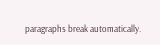paragraphs break automatically.